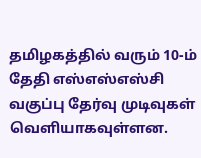தமிழகத்தில் வரும் 10-ம் தேதி எஸ்எஸ்எஸ்சி வகுப்பு தேர்வு முடிவுகள் வெளியாகவுள்ளன.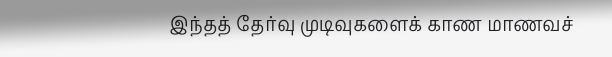இந்தத் தேர்வு முடிவுகளைக் காண மாணவச்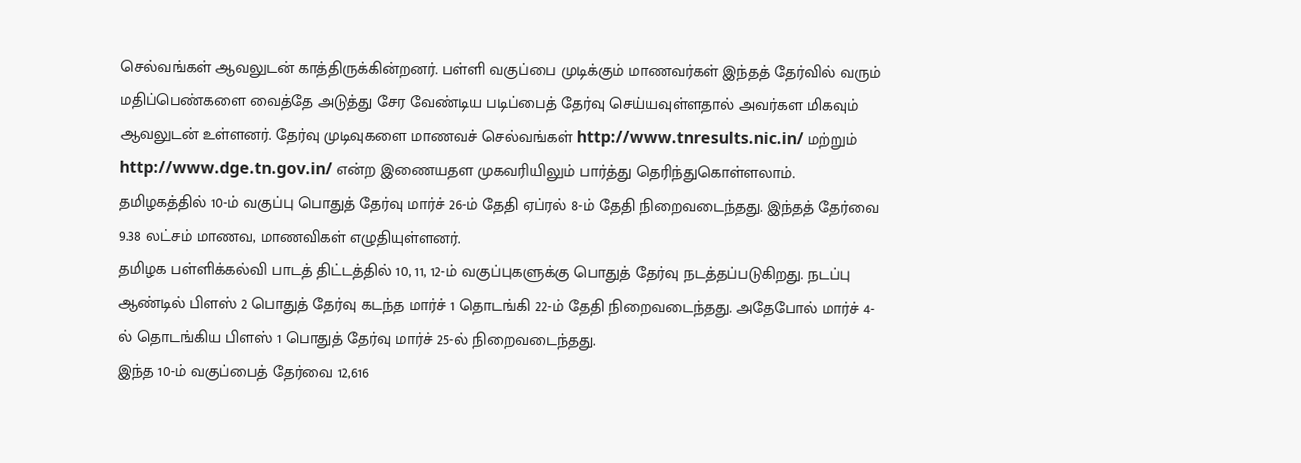செல்வங்கள் ஆவலுடன் காத்திருக்கின்றனர். பள்ளி வகுப்பை முடிக்கும் மாணவர்கள் இந்தத் தேர்வில் வரும் மதிப்பெண்களை வைத்தே அடுத்து சேர வேண்டிய படிப்பைத் தேர்வு செய்யவுள்ளதால் அவர்கள மிகவும் ஆவலுடன் உள்ளனர். தேர்வு முடிவுகளை மாணவச் செல்வங்கள் http://www.tnresults.nic.in/ மற்றும் http://www.dge.tn.gov.in/ என்ற இணையதள முகவரியிலும் பார்த்து தெரிந்துகொள்ளலாம்.
தமிழகத்தில் 10-ம் வகுப்பு பொதுத் தேர்வு மார்ச் 26-ம் தேதி ஏப்ரல் 8-ம் தேதி நிறைவடைந்தது. இந்தத் தேர்வை 9.38 லட்சம் மாணவ, மாணவிகள் எழுதியுள்ளனர்.
தமிழக பள்ளிக்கல்வி பாடத் திட்டத்தில் 10, 11, 12-ம் வகுப்புகளுக்கு பொதுத் தேர்வு நடத்தப்படுகிறது. நடப்பு ஆண்டில் பிளஸ் 2 பொதுத் தேர்வு கடந்த மார்ச் 1 தொடங்கி 22-ம் தேதி நிறைவடைந்தது. அதேபோல் மார்ச் 4-ல் தொடங்கிய பிளஸ் 1 பொதுத் தேர்வு மார்ச் 25-ல் நிறைவடைந்தது.
இந்த 10-ம் வகுப்பைத் தேர்வை 12,616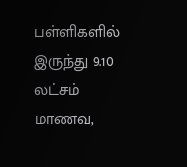பள்ளிகளில் இருந்து 9.10 லட்சம் மாணவ,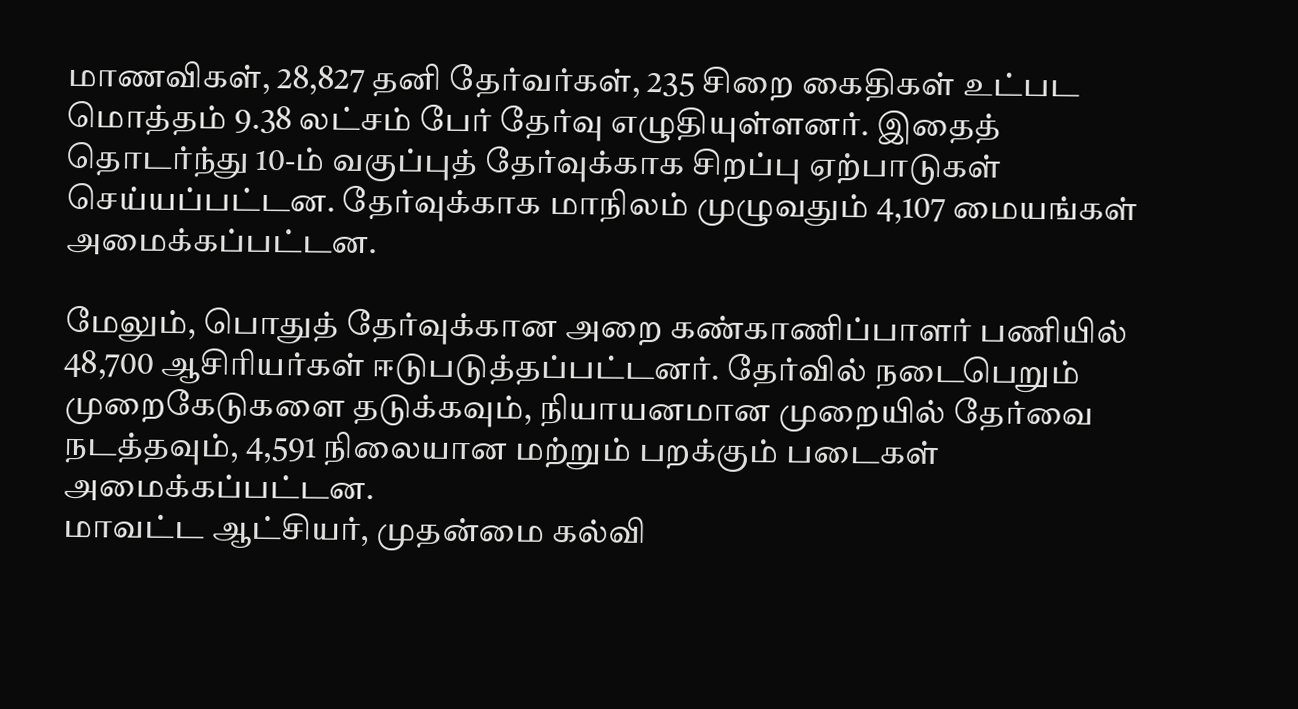மாணவிகள், 28,827 தனி தேர்வர்கள், 235 சிறை கைதிகள் உட்பட மொத்தம் 9.38 லட்சம் பேர் தேர்வு எழுதியுள்ளனர். இதைத் தொடர்ந்து 10-ம் வகுப்புத் தேர்வுக்காக சிறப்பு ஏற்பாடுகள் செய்யப்பட்டன. தேர்வுக்காக மாநிலம் முழுவதும் 4,107 மையங்கள் அமைக்கப்பட்டன.

மேலும், பொதுத் தேர்வுக்கான அறை கண்காணிப்பாளர் பணியில் 48,700 ஆசிரியர்கள் ஈடுபடுத்தப்பட்டனர். தேர்வில் நடைபெறும் முறைகேடுகளை தடுக்கவும், நியாயனமான முறையில் தேர்வை நடத்தவும், 4,591 நிலையான மற்றும் பறக்கும் படைகள் அமைக்கப்பட்டன.
மாவட்ட ஆட்சியர், முதன்மை கல்வி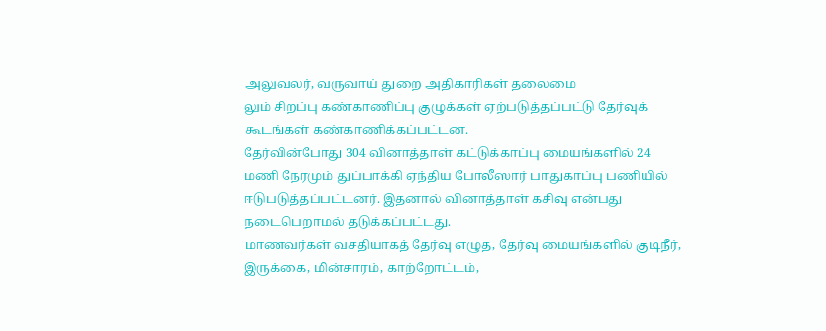அலுவலர், வருவாய் துறை அதிகாரிகள் தலைமை
லும் சிறப்பு கண்காணிப்பு குழுக்கள் ஏற்படுத்தப்பட்டு தேர்வுக் கூடங்கள் கண்காணிக்கப்பட்டன.
தேர்வின்போது 304 வினாத்தாள் கட்டுக்காப்பு மையங்களில் 24 மணி நேரமும் துப்பாக்கி ஏந்திய போலீஸார் பாதுகாப்பு பணியில் ஈடுபடுத்தப்பட்டனர். இதனால் வினாத்தாள் கசிவு என்பது நடைபெறாமல் தடுக்கப்பட்டது.
மாணவர்கள் வசதியாகத் தேர்வு எழுத, தேர்வு மையங்களில் குடிநீர், இருக்கை, மின்சாரம், காற்றோட்டம்,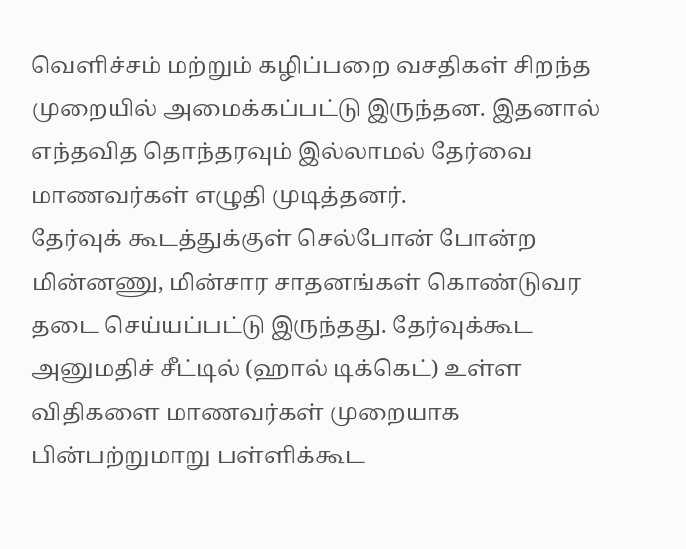வெளிச்சம் மற்றும் கழிப்பறை வசதிகள் சிறந்த முறையில் அமைக்கப்பட்டு இருந்தன. இதனால் எந்தவித தொந்தரவும் இல்லாமல் தேர்வை மாணவர்கள் எழுதி முடித்தனர்.
தேர்வுக் கூடத்துக்குள் செல்போன் போன்ற மின்னணு, மின்சார சாதனங்கள் கொண்டுவர தடை செய்யப்பட்டு இருந்தது. தேர்வுக்கூட அனுமதிச் சீட்டில் (ஹால் டிக்கெட்) உள்ள விதிகளை மாணவர்கள் முறையாக பின்பற்றுமாறு பள்ளிக்கூட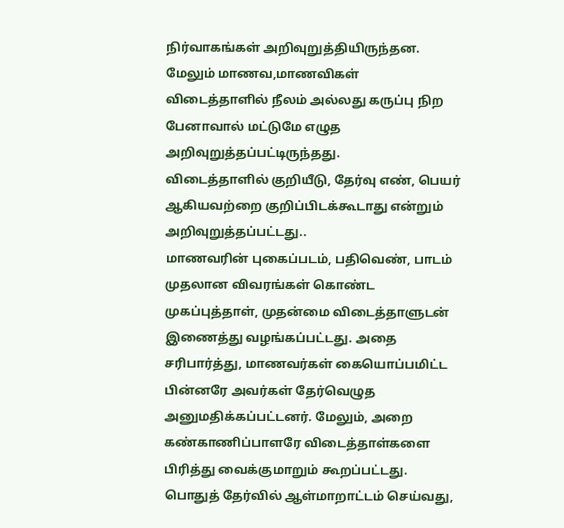நிர்வாகங்கள் அறிவுறுத்தியிருந்தன.
மேலும் மாணவ,மாணவிகள் விடைத்தாளில் நீலம் அல்லது கருப்பு நிற பேனாவால் மட்டுமே எழுத அறிவுறுத்தப்பட்டிருந்தது.
விடைத்தாளில் குறியீடு, தேர்வு எண், பெயர் ஆகியவற்றை குறிப்பிடக்கூடாது என்றும் அறிவுறுத்தப்பட்டது..
மாணவரின் புகைப்படம், பதிவெண், பாடம் முதலான விவரங்கள் கொண்ட முகப்புத்தாள், முதன்மை விடைத்தாளுடன் இணைத்து வழங்கப்பட்டது. அதை சரிபார்த்து, மாணவர்கள் கையொப்பமிட்ட பின்னரே அவர்கள் தேர்வெழுத அனுமதிக்கப்பட்டனர். மேலும், அறை கண்காணிப்பாளரே விடைத்தாள்களை பிரித்து வைக்குமாறும் கூறப்பட்டது.
பொதுத் தேர்வில் ஆள்மாறாட்டம் செய்வது,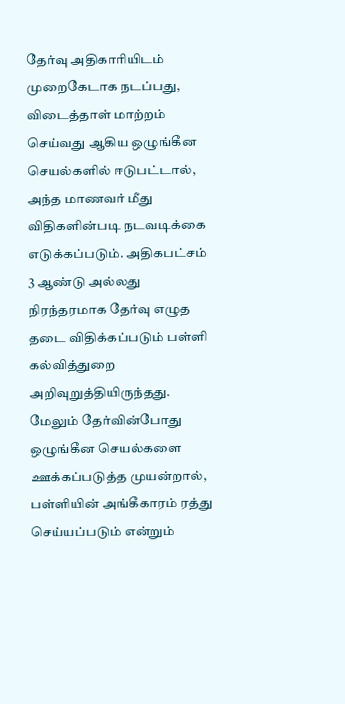தேர்வு அதிகாரியிடம் முறைகேடாக நடப்பது, விடைத்தாள் மாற்றம் செய்வது ஆகிய ஒழுங்கீன செயல்களில் ஈடுபட்டால், அந்த மாணவர் மீது விதிகளின்படி நடவடிக்கை எடுக்கப்படும். அதிகபட்சம் 3 ஆண்டு அல்லது நிரந்தரமாக தேர்வு எழுத தடை விதிக்கப்படும் பள்ளி கல்வித்துறை அறிவுறுத்தியிருந்தது.
மேலும் தேர்வின்போது ஒழுங்கீன செயல்களை ஊக்கப்படுத்த முயன்றால், பள்ளியின் அங்கீகாரம் ரத்து செய்யப்படும் என்றும்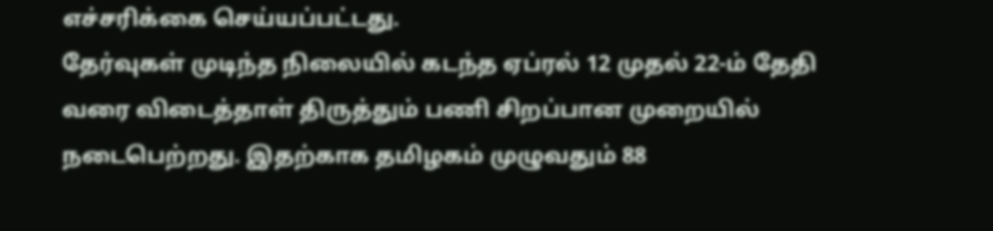எச்சரிக்கை செய்யப்பட்டது.
தேர்வுகள் முடிந்த நிலையில் கடந்த ஏப்ரல் 12 முதல் 22-ம் தேதி வரை விடைத்தாள் திருத்தும் பணி சிறப்பான முறையில் நடைபெற்றது. இதற்காக தமிழகம் முழுவதும் 88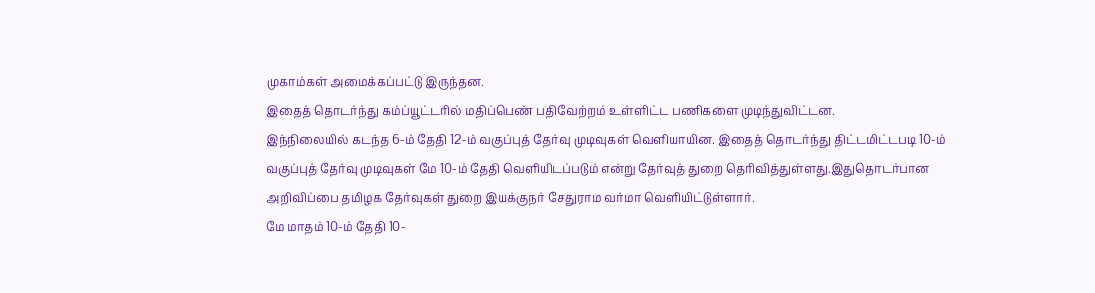முகாம்கள் அமைக்கப்பட்டு இருந்தன.
இதைத் தொடர்ந்து கம்ப்யூட்டரில் மதிப்பெண் பதிவேற்றம் உள்ளிட்ட பணிகளை முடிந்துவிட்டன.
இந்நிலையில் கடந்த 6-ம் தேதி 12-ம் வகுப்புத் தேர்வு முடிவுகள் வெளியாயின. இதைத் தொடர்ந்து திட்டமிட்டபடி 10-ம் வகுப்புத் தேர்வு முடிவுகள் மே 10-ம் தேதி வெளியிடப்படும் என்று தேர்வுத் துறை தெரிவித்துள்ளது.இதுதொடர்பான அறிவிப்பை தமிழக தேர்வுகள் துறை இயக்குநர் சேதுராம வர்மா வெளியிட்டுள்ளார்.
மே மாதம் 10-ம் தேதி 10-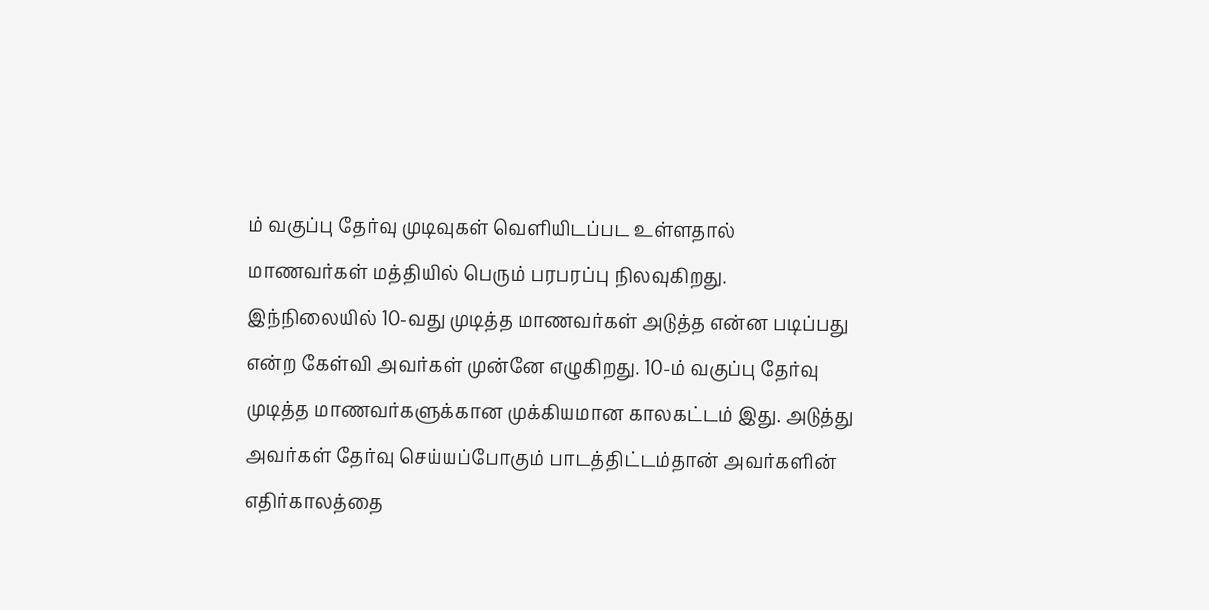ம் வகுப்பு தேர்வு முடிவுகள் வெளியிடப்பட உள்ளதால் மாணவர்கள் மத்தியில் பெரும் பரபரப்பு நிலவுகிறது. இந்நிலையில் 10-வது முடித்த மாணவர்கள் அடுத்த என்ன படிப்பது என்ற கேள்வி அவர்கள் முன்னே எழுகிறது. 10-ம் வகுப்பு தேர்வு முடித்த மாணவர்களுக்கான முக்கியமான காலகட்டம் இது. அடுத்து அவர்கள் தேர்வு செய்யப்போகும் பாடத்திட்டம்தான் அவர்களின் எதிர்காலத்தை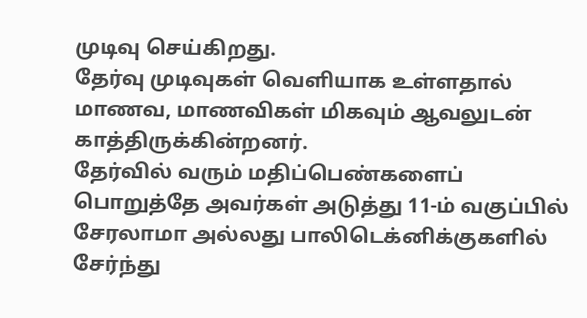முடிவு செய்கிறது.
தேர்வு முடிவுகள் வெளியாக உள்ளதால் மாணவ, மாணவிகள் மிகவும் ஆவலுடன் காத்திருக்கின்றனர்.
தேர்வில் வரும் மதிப்பெண்களைப் பொறுத்தே அவர்கள் அடுத்து 11-ம் வகுப்பில் சேரலாமா அல்லது பாலிடெக்னிக்குகளில் சேர்ந்து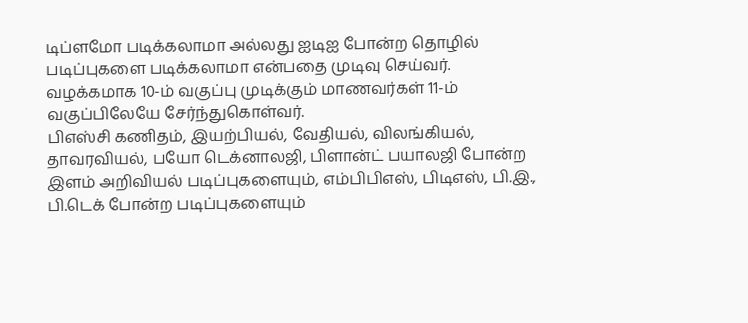டிப்ளமோ படிக்கலாமா அல்லது ஐடிஐ போன்ற தொழில் படிப்புகளை படிக்கலாமா என்பதை முடிவு செய்வர்.
வழக்கமாக 10-ம் வகுப்பு முடிக்கும் மாணவர்கள் 11-ம் வகுப்பிலேயே சேர்ந்துகொள்வர்.
பிஎஸ்சி கணிதம், இயற்பியல், வேதியல், விலங்கியல், தாவரவியல், பயோ டெக்னாலஜி, பிளான்ட் பயாலஜி போன்ற இளம் அறிவியல் படிப்புகளையும், எம்பிபிஎஸ், பிடிஎஸ், பி.இ., பி.டெக் போன்ற படிப்புகளையும்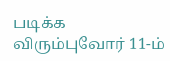படிக்க விரும்புவோர் 11-ம்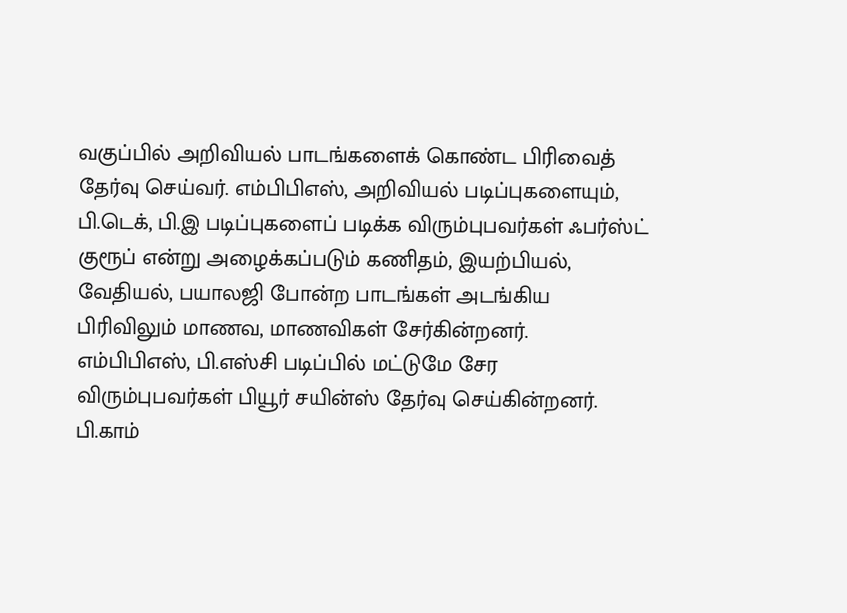வகுப்பில் அறிவியல் பாடங்களைக் கொண்ட பிரிவைத் தேர்வு செய்வர். எம்பிபிஎஸ், அறிவியல் படிப்புகளையும், பி.டெக், பி.இ படிப்புகளைப் படிக்க விரும்புபவர்கள் ஃபர்ஸ்ட் குரூப் என்று அழைக்கப்படும் கணிதம், இயற்பியல், வேதியல், பயாலஜி போன்ற பாடங்கள் அடங்கிய பிரிவிலும் மாணவ, மாணவிகள் சேர்கின்றனர்.
எம்பிபிஎஸ், பி.எஸ்சி படிப்பில் மட்டுமே சேர விரும்புபவர்கள் பியூர் சயின்ஸ் தேர்வு செய்கின்றனர்.
பி.காம்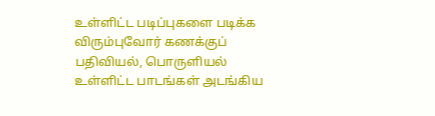உள்ளிட்ட படிப்புகளை படிக்க விரும்புவோர் கணக்குப் பதிவியல், பொருளியல் உள்ளிட்ட பாடங்கள் அடங்கிய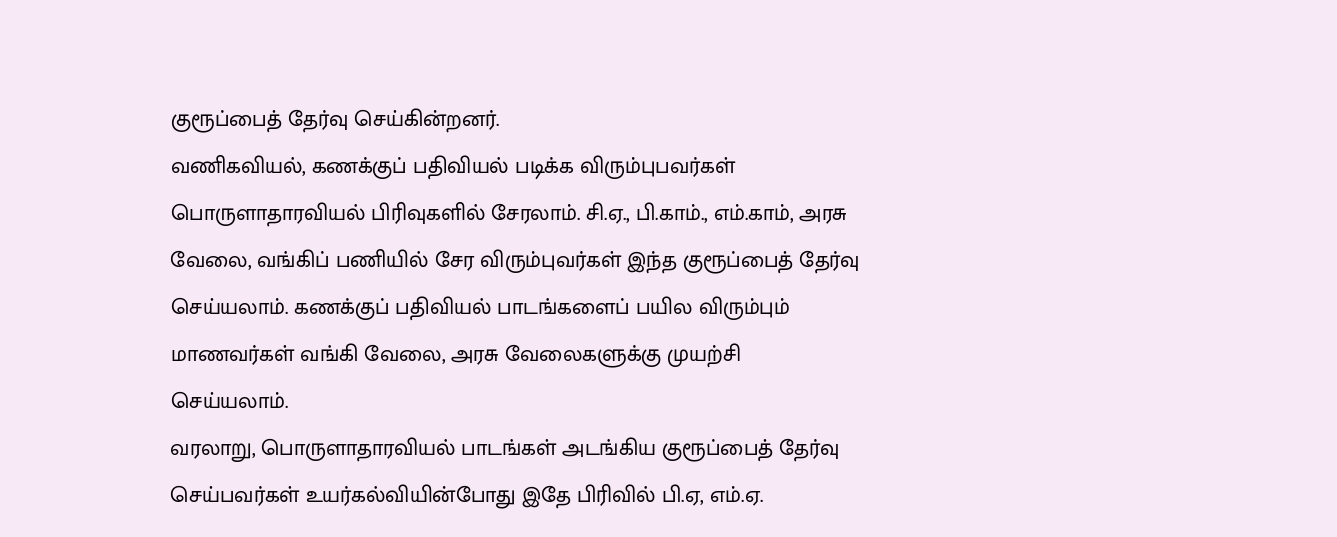குரூப்பைத் தேர்வு செய்கின்றனர்.
வணிகவியல், கணக்குப் பதிவியல் படிக்க விரும்புபவர்கள் பொருளாதாரவியல் பிரிவுகளில் சேரலாம். சி.ஏ., பி.காம்., எம்.காம், அரசு வேலை, வங்கிப் பணியில் சேர விரும்புவர்கள் இந்த குரூப்பைத் தேர்வு செய்யலாம். கணக்குப் பதிவியல் பாடங்களைப் பயில விரும்பும் மாணவர்கள் வங்கி வேலை, அரசு வேலைகளுக்கு முயற்சி செய்யலாம்.
வரலாறு, பொருளாதாரவியல் பாடங்கள் அடங்கிய குரூப்பைத் தேர்வு செய்பவர்கள் உயர்கல்வியின்போது இதே பிரிவில் பி.ஏ, எம்.ஏ.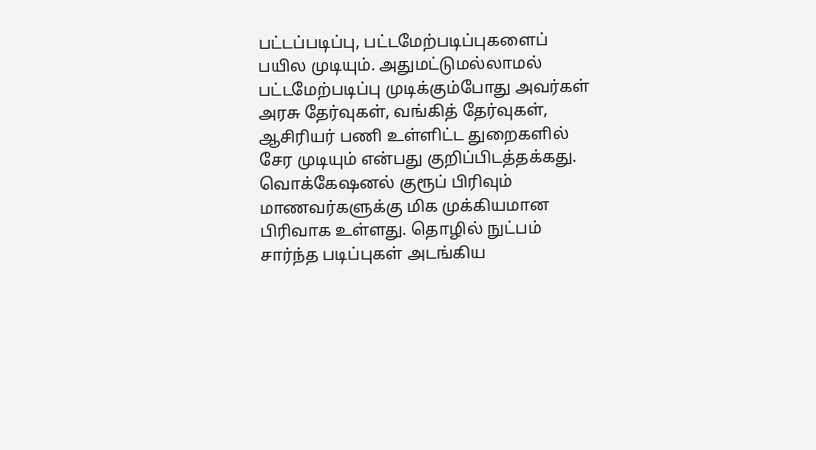பட்டப்படிப்பு, பட்டமேற்படிப்புகளைப் பயில முடியும். அதுமட்டுமல்லாமல் பட்டமேற்படிப்பு முடிக்கும்போது அவர்கள் அரசு தேர்வுகள், வங்கித் தேர்வுகள், ஆசிரியர் பணி உள்ளிட்ட துறைகளில் சேர முடியும் என்பது குறிப்பிடத்தக்கது.
வொக்கேஷனல் குரூப் பிரிவும் மாணவர்களுக்கு மிக முக்கியமான பிரிவாக உள்ளது. தொழில் நுட்பம் சார்ந்த படிப்புகள் அடங்கிய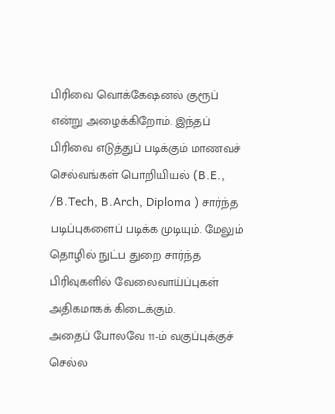பிரிவை வொக்கேஷனல் குரூப் என்று அழைக்கிறோம். இந்தப் பிரிவை எடுத்துப் படிக்கும் மாணவச் செல்வங்கள் பொறியியல் (B.E., /B.Tech, B.Arch, Diploma ) சார்ந்த படிப்புகளைப் படிக்க முடியும். மேலும் தொழில் நுட்ப துறை சார்ந்த பிரிவுகளில் வேலைவாய்ப்புகள் அதிகமாகக் கிடைக்கும்.
அதைப் போலவே 11-ம் வகுப்புக்குச் செல்ல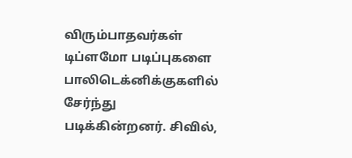விரும்பாதவர்கள் டிப்ளமோ படிப்புகளை பாலிடெக்னிக்குகளில் சேர்ந்து படிக்கின்றனர். சிவில்,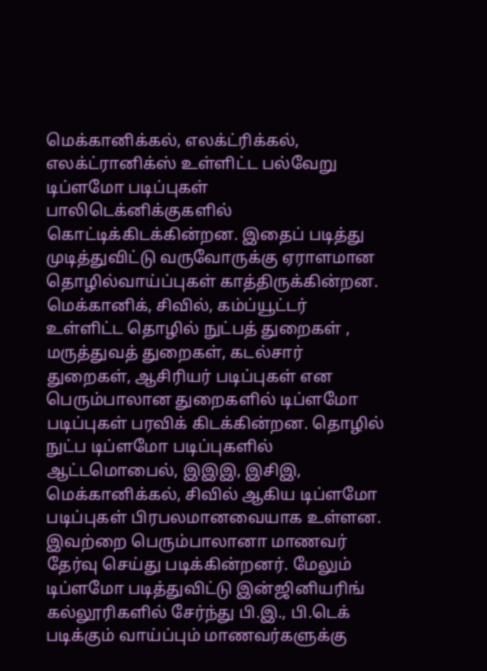மெக்கானிக்கல், எலக்ட்ரிக்கல், எலக்ட்ரானிக்ஸ் உள்ளிட்ட பல்வேறு டிப்ளமோ படிப்புகள் பாலிடெக்னிக்குகளில் கொட்டிக்கிடக்கின்றன. இதைப் படித்து முடித்துவிட்டு வருவோருக்கு ஏராளமான தொழில்வாய்ப்புகள் காத்திருக்கின்றன.
மெக்கானிக், சிவில், கம்ப்யூட்டர் உள்ளிட்ட தொழில் நுட்பத் துறைகள் , மருத்துவத் துறைகள், கடல்சார் துறைகள், ஆசிரியர் படிப்புகள் என பெரும்பாலான துறைகளில் டிப்ளமோ படிப்புகள் பரவிக் கிடக்கின்றன. தொழில் நுட்ப டிப்ளமோ படிப்புகளில் ஆட்டமொபைல், இஇஇ, இசிஇ, மெக்கானிக்கல், சிவில் ஆகிய டிப்ளமோ படிப்புகள் பிரபலமானவையாக உள்ளன. இவற்றை பெரும்பாலானா மாணவர் தேர்வு செய்து படிக்கின்றனர். மேலும் டிப்ளமோ படித்துவிட்டு இன்ஜினியரிங் கல்லூரிகளில் சேர்ந்து பி.இ., பி.டெக் படிக்கும் வாய்ப்பும் மாணவர்களுக்கு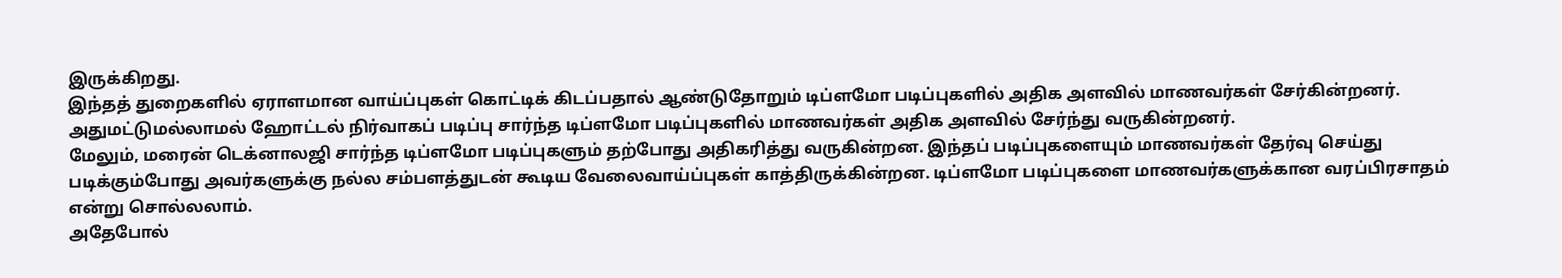இருக்கிறது.
இந்தத் துறைகளில் ஏராளமான வாய்ப்புகள் கொட்டிக் கிடப்பதால் ஆண்டுதோறும் டிப்ளமோ படிப்புகளில் அதிக அளவில் மாணவர்கள் சேர்கின்றனர். அதுமட்டுமல்லாமல் ஹோட்டல் நிர்வாகப் படிப்பு சார்ந்த டிப்ளமோ படிப்புகளில் மாணவர்கள் அதிக அளவில் சேர்ந்து வருகின்றனர்.
மேலும், மரைன் டெக்னாலஜி சார்ந்த டிப்ளமோ படிப்புகளும் தற்போது அதிகரித்து வருகின்றன. இந்தப் படிப்புகளையும் மாணவர்கள் தேர்வு செய்து படிக்கும்போது அவர்களுக்கு நல்ல சம்பளத்துடன் கூடிய வேலைவாய்ப்புகள் காத்திருக்கின்றன. டிப்ளமோ படிப்புகளை மாணவர்களுக்கான வரப்பிரசாதம் என்று சொல்லலாம்.
அதேபோல்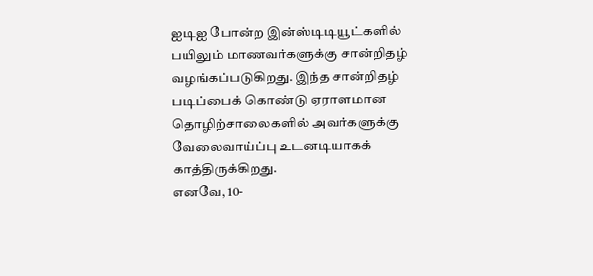ஐடிஐ போன்ற இன்ஸ்டிடியூட்களில் பயிலும் மாணவர்களுக்கு சான்றிதழ் வழங்கப்படுகிறது. இந்த சான்றிதழ் படிப்பைக் கொண்டு ஏராளமான தொழிற்சாலைகளில் அவர்களுக்கு வேலைவாய்ப்பு உடனடியாகக் காத்திருக்கிறது.
எனவே, 10-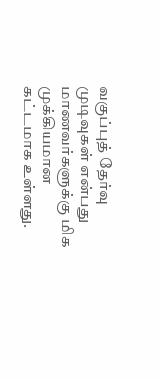வகுப்புத் தேர்வு முடிவுகள் என்பது மாணவர்களுக்கு மிக முக்கியமான கட்டமாக உள்ளது.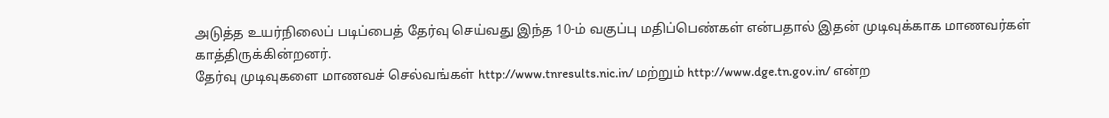அடுத்த உயர்நிலைப் படிப்பைத் தேர்வு செய்வது இந்த 10-ம் வகுப்பு மதிப்பெண்கள் என்பதால் இதன் முடிவுக்காக மாணவர்கள் காத்திருக்கின்றனர்.
தேர்வு முடிவுகளை மாணவச் செல்வங்கள் http://www.tnresults.nic.in/ மற்றும் http://www.dge.tn.gov.in/ என்ற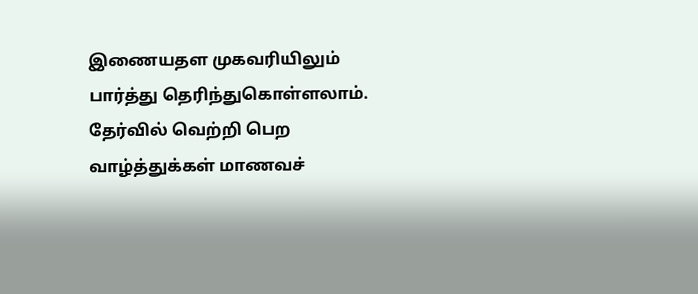இணையதள முகவரியிலும் பார்த்து தெரிந்துகொள்ளலாம்.
தேர்வில் வெற்றி பெற வாழ்த்துக்கள் மாணவச்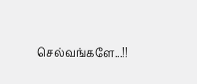செல்வங்களே...!!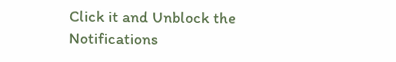Click it and Unblock the Notifications